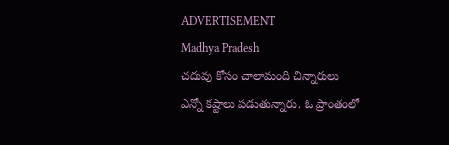ADVERTISEMENT
Madhya Pradesh
చదువు కోసం చాలామంది చిన్నారులు ఎన్నో కష్టాలు పడుతున్నారు. ఓ ప్రాంతంలో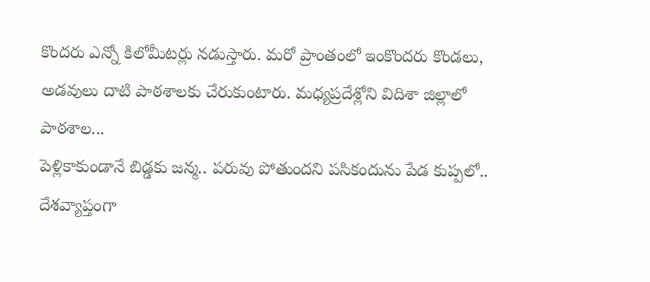కొందరు ఎన్నో కిలోమీటర్లు నడుస్తారు. మరో ప్రాంతంలో ఇంకొందరు కొండలు, అడవులు దాటి పాఠశాలకు చేరుకుంటారు. మధ్యప్రదేశ్లోని విదిశా జిల్లాలో పాఠశాల...
పెళ్లికాకుండానే బిడ్డకు జన్మ.. పరువు పోతుందని పసికందును పేడ కుప్పలో..
దేశవ్యాప్తంగా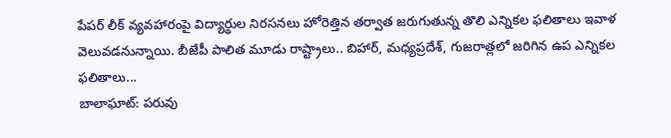పేపర్ లీక్ వ్యవహారంపై విద్యార్థుల నిరసనలు హోరెత్తిన తర్వాత జరుగుతున్న తొలి ఎన్నికల ఫలితాలు ఇవాళ వెలువడనున్నాయి. బీజేపీ పాలిత మూడు రాష్ట్రాలు.. బిహార్, మధ్యప్రదేశ్, గుజరాత్లలో జరిగిన ఉప ఎన్నికల ఫలితాలు...
బాలాఘాట్: పరువు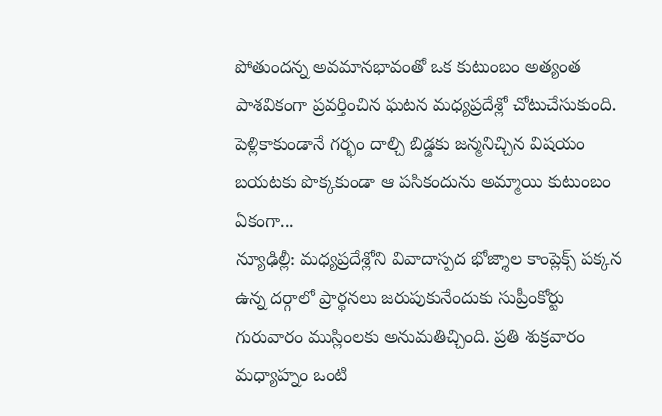పోతుందన్న అవమానభావంతో ఒక కుటుంబం అత్యంత పాశవికంగా ప్రవర్తించిన ఘటన మధ్యప్రదేశ్లో చోటుచేసుకుంది. పెళ్లికాకుండానే గర్భం దాల్చి బిడ్డకు జన్మనిచ్చిన విషయం బయటకు పొక్కకుండా ఆ పసికందును అమ్మాయి కుటుంబం ఏకంగా...
న్యూఢిల్లీ: మధ్యప్రదేశ్లోని వివాదాస్పద భోజ్శాల కాంప్లెక్స్ పక్కన ఉన్న దర్గాలో ప్రార్థనలు జరుపుకునేందుకు సుప్రీంకోర్టు గురువారం ముస్లింలకు అనుమతిచ్చింది. ప్రతి శుక్రవారం మధ్యాహ్నం ఒంటి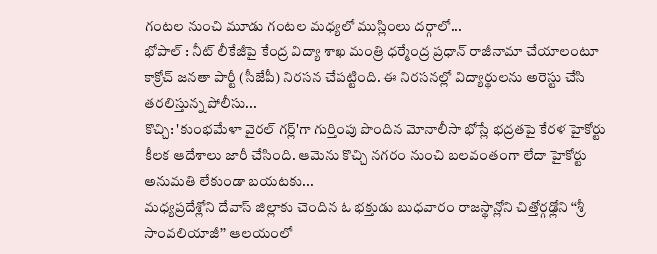గంటల నుంచి మూడు గంటల మధ్యలో ముస్లింలు దర్గాలో...
భోపాల్ : నీట్ లీకేజీపై కేంద్ర విద్యా శాఖ మంత్రి ధర్మేంద్ర ప్రధాన్ రాజీనామా చేయాలంటూ కాక్రోచ్ జనతా పార్టీ (సీజేపీ) నిరసన చేపట్టింది. ఈ నిరసనల్లో విద్యార్థులను అరెస్టు చేసి తరలిస్తున్న పోలీసు...
కొచ్చి: 'కుంభమేళా వైరల్ గర్ల్'గా గుర్తింపు పొందిన మోనాలీసా భోస్లే భద్రతపై కేరళ హైకోర్టు కీలక ఆదేశాలు జారీ చేసింది. ఆమెను కొచ్చి నగరం నుంచి బలవంతంగా లేదా హైకోర్టు అనుమతి లేకుండా బయటకు...
మధ్యప్రదేశ్లోని దేవాస్ జిల్లాకు చెందిన ఓ భక్తుడు బుధవారం రాజస్థాన్లోని చిత్తోర్గఢ్లోని ‘‘శ్రీ సాంవలియాజీ’’ ఆలయంలో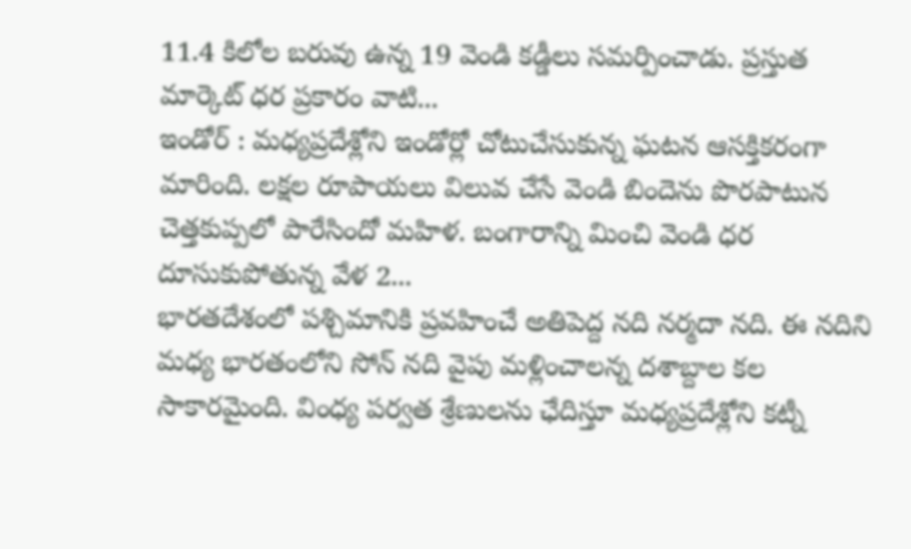11.4 కిలోల బరువు ఉన్న 19 వెండి కడ్డీలు సమర్పించాడు. ప్రస్తుత మార్కెట్ ధర ప్రకారం వాటి...
ఇండోర్ : మధ్యప్రదేశ్లోని ఇండోర్లో చోటుచేసుకున్న ఘటన ఆసక్తికరంగా మారింది. లక్షల రూపాయలు విలువ చేసే వెండి బిందెను పొరపాటున చెత్తకుప్పలో పారేసిందో మహిళ. బంగారాన్ని మించి వెండి ధర దూసుకుపోతున్న వేళ 2...
భారతదేశంలో పశ్చిమానికి ప్రవహించే అతిపెద్ద నది నర్మదా నది. ఈ నదిని మధ్య భారతంలోని సోన్ నది వైపు మళ్లించాలన్న దశాబ్దాల కల సాకారమైంది. వింధ్య పర్వత శ్రేణులను ఛేదిస్తూ మధ్యప్రదేశ్లోని కట్నీ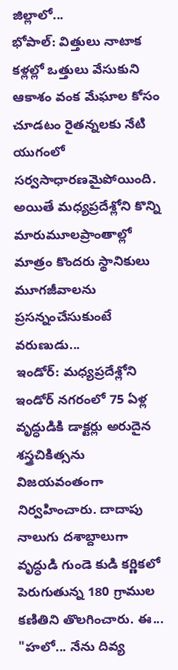జిల్లాలో...
భోపాల్: విత్తులు నాటాక కళ్లల్లో ఒత్తులు వేసుకుని ఆకాశం వంక మేఘాల కోసం చూడటం రైతన్నలకు నేటి యుగంలో సర్వసాధారణమైపోయింది. అయితే మధ్యప్రదేశ్లోని కొన్ని మారుమూలప్రాంతాల్లో మాత్రం కొందరు స్థానికులు మూగజీవాలను ప్రసన్నంచేసుకుంటే వరుణుడు...
ఇండోర్: మధ్యప్రదేశ్లోని ఇండోర్ నగరంలో 75 ఏళ్ల వృద్ధుడికి డాక్టర్లు అరుదైన శస్త్రచికిత్సను విజయవంతంగా నిర్వహించారు. దాదాపు నాలుగు దశాబ్దాలుగా వృద్ధుడి గుండె కుడి కర్ణికలో పెరుగుతున్న 180 గ్రాముల కణితిని తొలగించారు. ఈ...
"హలో... నేను దివ్య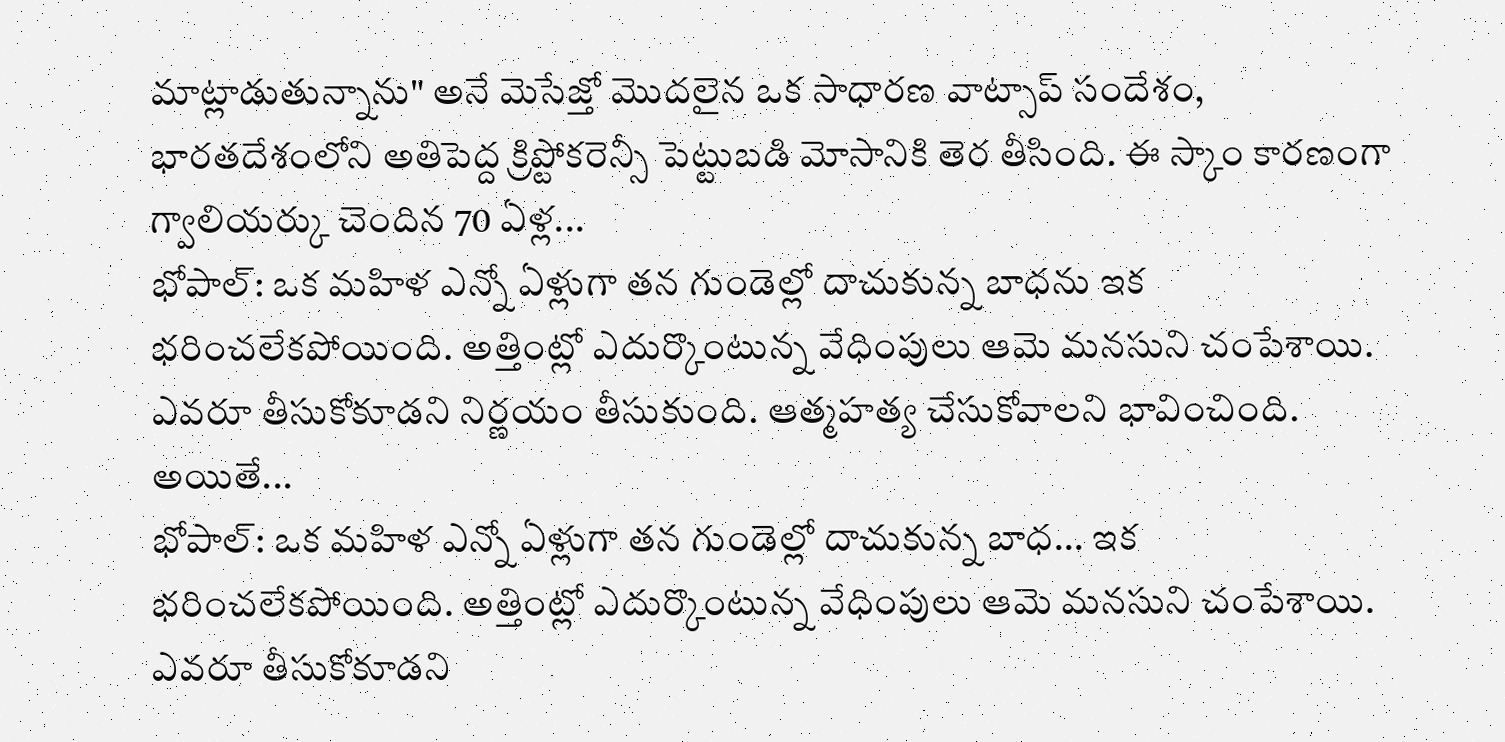మాట్లాడుతున్నాను" అనే మెసేజ్తో మొదలైన ఒక సాధారణ వాట్సాప్ సందేశం, భారతదేశంలోని అతిపెద్ద క్రిప్టోకరెన్సీ పెట్టుబడి మోసానికి తెర తీసింది. ఈ స్కాం కారణంగా గ్వాలియర్కు చెందిన 70 ఏళ్ల...
భోపాల్: ఒక మహిళ ఎన్నో ఏళ్లుగా తన గుండెల్లో దాచుకున్న బాధను ఇక భరించలేకపోయింది. అత్తింట్లో ఎదుర్కొంటున్న వేధింపులు ఆమె మనసుని చంపేశాయి. ఎవరూ తీసుకోకూడని నిర్ణయం తీసుకుంది. ఆత్మహత్య చేసుకోవాలని భావించింది. అయితే...
భోపాల్: ఒక మహిళ ఎన్నో ఏళ్లుగా తన గుండెల్లో దాచుకున్న బాధ... ఇక భరించలేకపోయింది. అత్తింట్లో ఎదుర్కొంటున్న వేధింపులు ఆమె మనసుని చంపేశాయి. ఎవరూ తీసుకోకూడని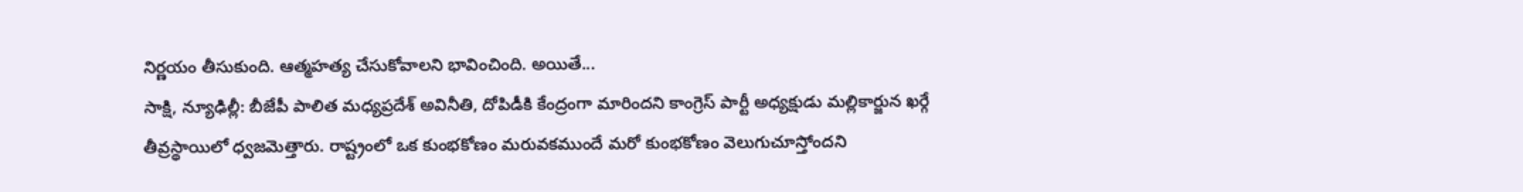నిర్ణయం తీసుకుంది. ఆత్మహత్య చేసుకోవాలని భావించింది. అయితే...
సాక్షి, న్యూఢిల్లీ: బీజేపీ పాలిత మధ్యప్రదేశ్ అవినీతి, దోపిడీకి కేంద్రంగా మారిందని కాంగ్రెస్ పార్టీ అధ్యక్షుడు మల్లికార్జున ఖర్గే తీవ్రస్థాయిలో ధ్వజమెత్తారు. రాష్ట్రంలో ఒక కుంభకోణం మరువకముందే మరో కుంభకోణం వెలుగుచూస్తోందని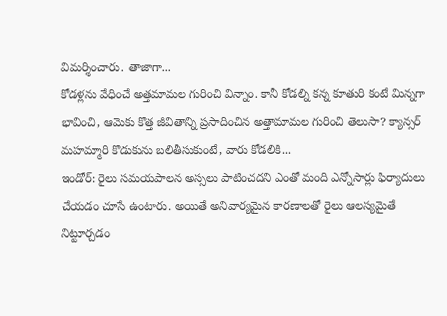విమర్శించారు. తాజాగా...
కోడళ్లను వేధించే అత్తమామల గురించి విన్నాం. కానీ కోడల్ని కన్న కూతురి కంటే మిన్నగా భావించి, ఆమెకు కొత్త జీవితాన్ని ప్రసాదించిన అత్తామామల గురించి తెలుసా? క్యాన్సర్ మహమ్మారి కొడుకును బలితీసుకుంటే, వారు కోడలికి...
ఇండోర్: రైలు సమయపాలన అస్సలు పాటించదని ఎంతో మంది ఎన్నోసార్లు ఫిర్యాదులు చేయడం చూసే ఉంటారు. అయితే అనివార్యమైన కారణాలతో రైలు ఆలస్యమైతే నిట్టూర్చడం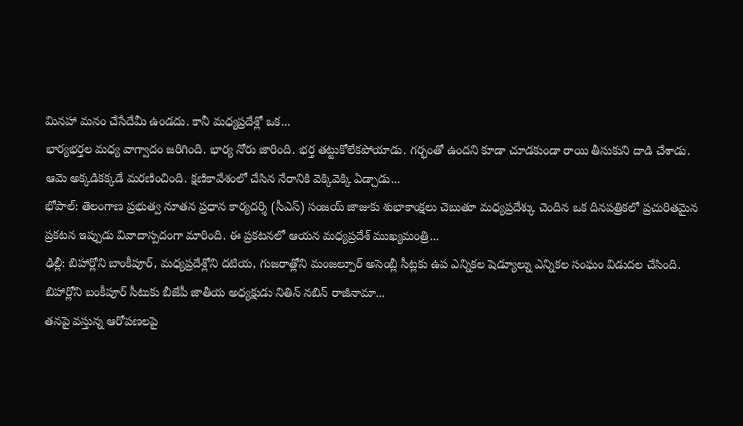మినహా మనం చేసేదేమీ ఉండదు. కానీ మధ్యప్రదేశ్లో ఒక...
భార్యభర్తల మధ్య వాగ్వాదం జరిగింది. భార్య నోరు జారింది. భర్త తట్టుకోలేకపోయాడు. గర్భంతో ఉందని కూడా చూడకుండా రాయి తీసుకుని దాడి చేశాడు. ఆమె అక్కడికక్కడే మరణించింది. క్షణికావేశంలో చేసిన నేరానికి వెక్కివెక్కి ఏడ్చాడు...
భోపాల్: తెలంగాణ ప్రభుత్వ నూతన ప్రధాన కార్యదర్శి (సీఎస్) సంజయ్ జాజుకు శుభాకాంక్షలు చెబుతూ మధ్యప్రదేశ్కు చెందిన ఒక దినపత్రికలో ప్రచురితమైన ప్రకటన ఇప్పుడు వివాదాస్పదంగా మారింది. ఈ ప్రకటనలో ఆయన మధ్యప్రదేశ్ ముఖ్యమంత్రి...
ఢిల్లీ: బిహార్లోని బాంకీపూర్, మధ్యప్రదేశ్లోని దటియ, గుజరాత్లోని మంజల్పూర్ అసెంబ్లీ సీట్లకు ఉప ఎన్నికల షెడ్యూల్ను ఎన్నికల సంఘం విడుదల చేసింది. బిహార్లోని బంకీపూర్ సీటుకు బీజేపీ జాతీయ అధ్యక్షుడు నితిన్ నబిన్ రాజీనామా...
తనపై వస్తున్న ఆరోపణలపై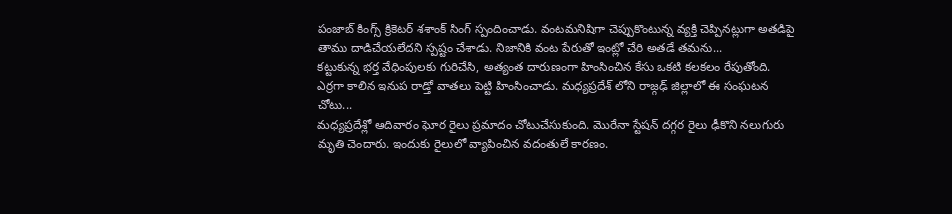పంజాబ్ కింగ్స్ క్రికెటర్ శశాంక్ సింగ్ స్పందించాడు. వంటమనిషిగా చెప్పుకొంటున్న వ్యక్తి చెప్పినట్లుగా అతడిపై తాము దాడిచేయలేదని స్పష్టం చేశాడు. నిజానికి వంట పేరుతో ఇంట్లో చేరి అతడే తమను...
కట్టుకున్న భర్త వేధింపులకు గురిచేసి, అత్యంత దారుణంగా హింసించిన కేసు ఒకటి కలకలం రేపుతోంది. ఎర్రగా కాలిన ఇనుప రాడ్తో వాతలు పెట్టి హింసించాడు. మధ్యప్రదేశ్ లోని రాజ్గఢ్ జిల్లాలో ఈ సంఘటన చోటు...
మధ్యప్రదేశ్లో ఆదివారం ఘోర రైలు ప్రమాదం చోటుచేసుకుంది. మొరేనా స్టేషన్ దగ్గర రైలు ఢీకొని నలుగురు మృతి చెందారు. ఇందుకు రైలులో వ్యాపించిన వదంతులే కారణం.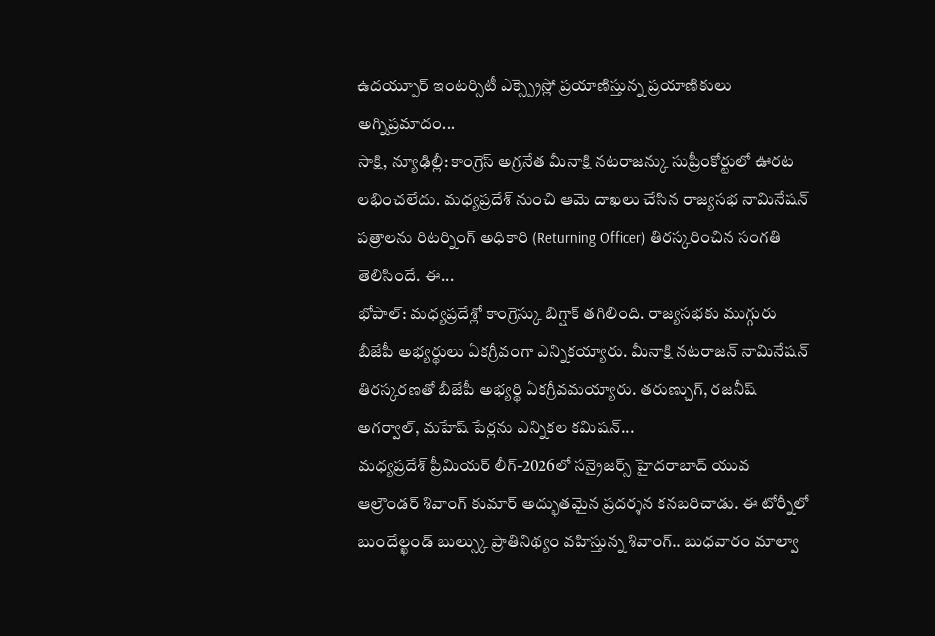ఉదయ్పూర్ ఇంటర్సిటీ ఎక్స్ప్రెస్లో ప్రయాణిస్తున్న ప్రయాణికులు అగ్నిప్రమాదం...
సాక్షి, న్యూఢిల్లీ: కాంగ్రెస్ అగ్రనేత మీనాక్షి నటరాజన్కు సుప్రీంకోర్టులో ఊరట లభించలేదు. మధ్యప్రదేశ్ నుంచి ఆమె దాఖలు చేసిన రాజ్యసభ నామినేషన్ పత్రాలను రిటర్నింగ్ అధికారి (Returning Officer) తిరస్కరించిన సంగతి తెలిసిందే. ఈ...
భోపాల్: మధ్యప్రదేశ్లో కాంగ్రెస్కు బిగ్షాక్ తగిలింది. రాజ్యసభకు ముగ్గురు బీజేపీ అభ్యర్థులు ఏకగ్రీవంగా ఎన్నికయ్యారు. మీనాక్షి నటరాజన్ నామినేషన్ తిరస్కరణతో బీజేపీ అభ్యర్థి ఏకగ్రీవమయ్యారు. తరుణ్చుగ్, రజనీష్ అగర్వాల్, మహేష్ పేర్లను ఎన్నికల కమిషన్...
మధ్యప్రదేశ్ ప్రీమియర్ లీగ్-2026లో సన్రైజర్స్ హైదరాబాద్ యువ ఆల్రౌండర్ శివాంగ్ కుమార్ అద్భుతమైన ప్రదర్శన కనబరిచాడు. ఈ టోర్నీలో బుందేల్ఖండ్ బుల్స్కు ప్రాతినిథ్యం వహిస్తున్న శివాంగ్.. బుధవారం మాల్వా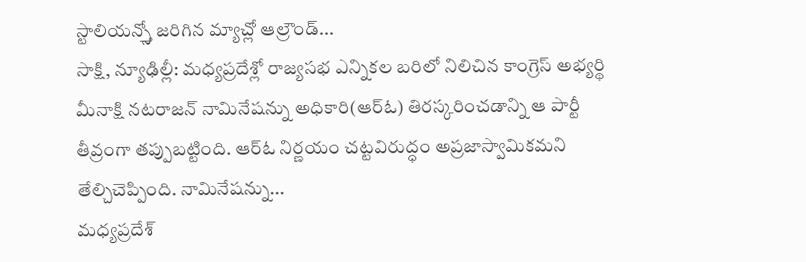స్టాలియన్స్తో జరిగిన మ్యాచ్లో ఆల్రౌండ్...
సాక్షి, న్యూఢిల్లీ: మధ్యప్రదేశ్లో రాజ్యసభ ఎన్నికల బరిలో నిలిచిన కాంగ్రెస్ అభ్యర్థి మీనాక్షి నటరాజన్ నామినేషన్ను అధికారి(ఆర్ఓ) తిరస్కరించడాన్ని ఆ పార్టీ తీవ్రంగా తప్పుబట్టింది. ఆర్ఓ నిర్ణయం చట్టవిరుద్ధం అప్రజాస్వామికమని తేల్చిచెప్పింది. నామినేషన్ను...
మధ్యప్రదేశ్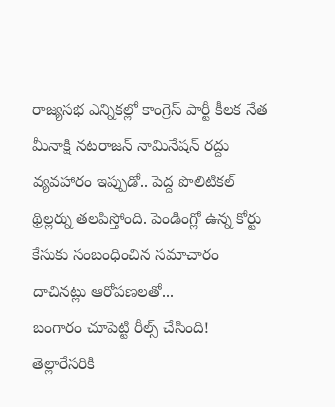రాజ్యసభ ఎన్నికల్లో కాంగ్రెస్ పార్టీ కీలక నేత మీనాక్షి నటరాజన్ నామినేషన్ రద్దు వ్యవహారం ఇప్పుడో.. పెద్ద పొలిటికల్ థ్రిల్లర్ను తలపిస్తోంది. పెండింగ్లో ఉన్న కోర్టు కేసుకు సంబంధించిన సమాచారం దాచినట్లు ఆరోపణలతో...
బంగారం చూపెట్టి రీల్స్ చేసింది! తెల్లారేసరికి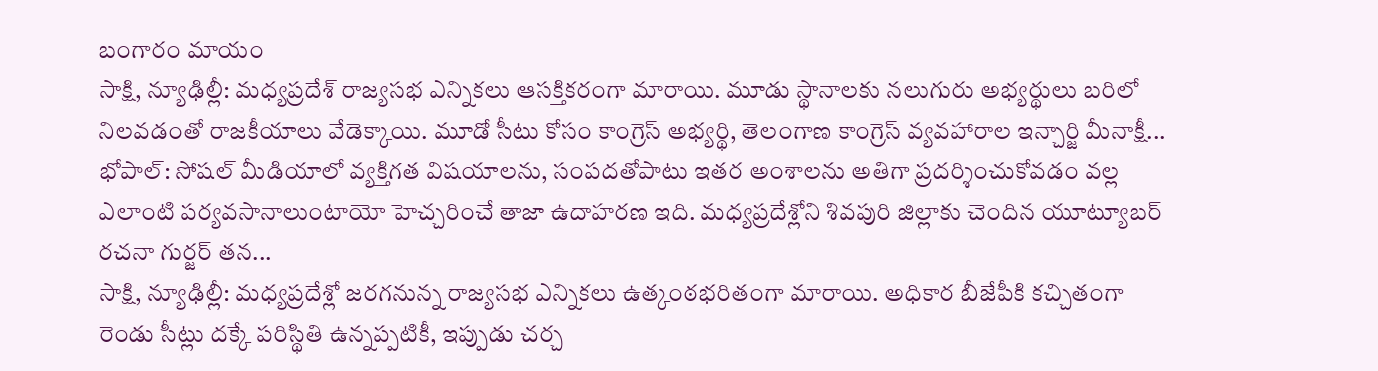బంగారం మాయం
సాక్షి, న్యూఢిల్లీ: మధ్యప్రదేశ్ రాజ్యసభ ఎన్నికలు ఆసక్తికరంగా మారాయి. మూడు స్థానాలకు నలుగురు అభ్యర్థులు బరిలో నిలవడంతో రాజకీయాలు వేడెక్కాయి. మూడో సీటు కోసం కాంగ్రెస్ అభ్యర్థి, తెలంగాణ కాంగ్రెస్ వ్యవహారాల ఇన్చార్జి మీనాక్షీ...
భోపాల్: సోషల్ మీడియాలో వ్యక్తిగత విషయాలను, సంపదతోపాటు ఇతర అంశాలను అతిగా ప్రదర్శించుకోవడం వల్ల ఎలాంటి పర్యవసానాలుంటాయో హెచ్చరించే తాజా ఉదాహరణ ఇది. మధ్యప్రదేశ్లోని శివపురి జిల్లాకు చెందిన యూట్యూబర్ రచనా గుర్జర్ తన...
సాక్షి, న్యూఢిల్లీ: మధ్యప్రదేశ్లో జరగనున్న రాజ్యసభ ఎన్నికలు ఉత్కంఠభరితంగా మారాయి. అధికార బీజేపీకి కచ్చితంగా రెండు సీట్లు దక్కే పరిస్థితి ఉన్నప్పటికీ, ఇప్పుడు చర్చ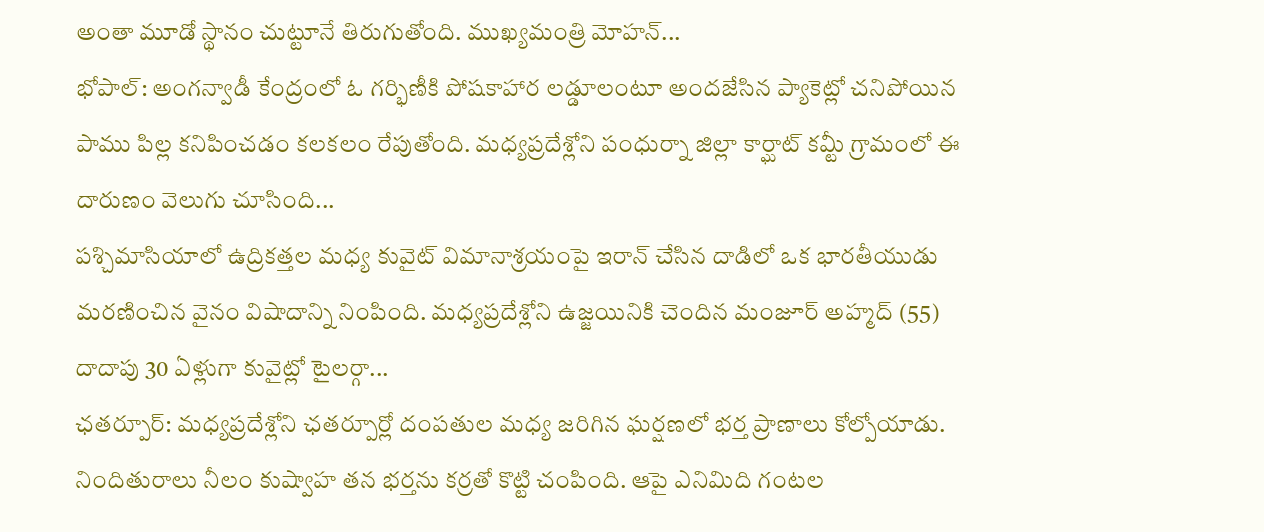అంతా మూడో స్థానం చుట్టూనే తిరుగుతోంది. ముఖ్యమంత్రి మోహన్...
భోపాల్: అంగన్వాడీ కేంద్రంలో ఓ గర్భిణీకి పోషకాహార లడ్డూలంటూ అందజేసిన ప్యాకెట్లో చనిపోయిన పాము పిల్ల కనిపించడం కలకలం రేపుతోంది. మధ్యప్రదేశ్లోని పంధుర్నా జిల్లా కార్ఘాట్ కమ్టీ గ్రామంలో ఈ దారుణం వెలుగు చూసింది...
పశ్చిమాసియాలో ఉద్రికత్తల మధ్య కువైట్ విమానాశ్రయంపై ఇరాన్ చేసిన దాడిలో ఒక భారతీయుడు మరణించిన వైనం విషాదాన్ని నింపింది. మధ్యప్రదేశ్లోని ఉజ్జయినికి చెందిన మంజూర్ అహ్మద్ (55) దాదాపు 30 ఏళ్లుగా కువైట్లో టైలర్గా...
ఛతర్పూర్: మధ్యప్రదేశ్లోని ఛతర్పూర్లో దంపతుల మధ్య జరిగిన ఘర్షణలో భర్త ప్రాణాలు కోల్పోయాడు. నిందితురాలు నీలం కుష్వాహ తన భర్తను కర్రతో కొట్టి చంపింది. ఆపై ఎనిమిది గంటల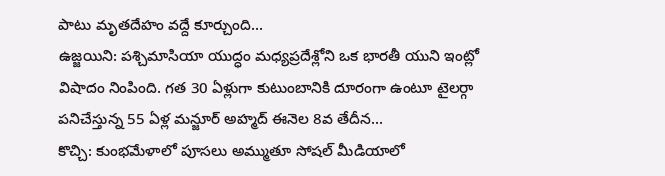పాటు మృతదేహం వద్దే కూర్చుంది...
ఉజ్జయిని: పశ్చిమాసియా యుద్ధం మధ్యప్రదేశ్లోని ఒక భారతీ యుని ఇంట్లో విషాదం నింపింది. గత 30 ఏళ్లుగా కుటుంబానికి దూరంగా ఉంటూ టైలర్గా పనిచేస్తున్న 55 ఏళ్ల మన్జూర్ అహ్మద్ ఈనెల 8వ తేదీన...
కొచ్చి: కుంభమేళాలో పూసలు అమ్ముతూ సోషల్ మీడియాలో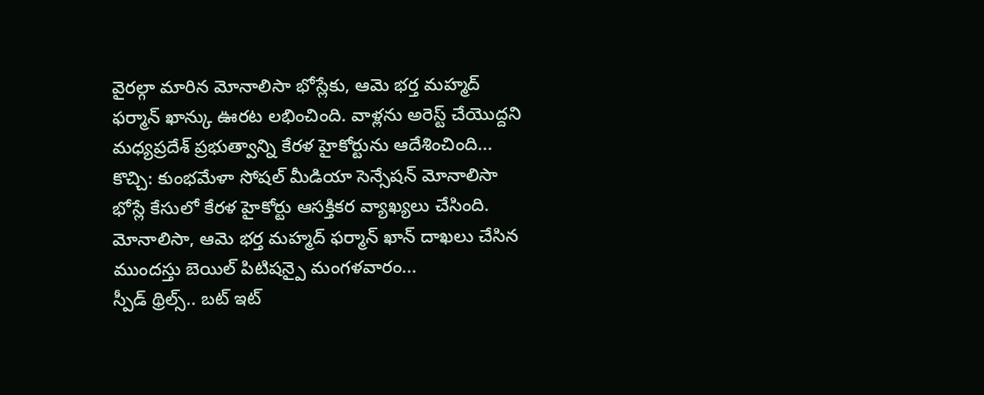వైరల్గా మారిన మోనాలిసా భోస్లేకు, ఆమె భర్త మహ్మద్ ఫర్మాన్ ఖాన్కు ఊరట లభించింది. వాళ్లను అరెస్ట్ చేయొద్దని మధ్యప్రదేశ్ ప్రభుత్వాన్ని కేరళ హైకోర్టును ఆదేశించింది...
కొచ్చి: కుంభమేళా సోషల్ మీడియా సెన్సేషన్ మోనాలిసా భోస్లే కేసులో కేరళ హైకోర్టు ఆసక్తికర వ్యాఖ్యలు చేసింది. మోనాలిసా, ఆమె భర్త మహ్మద్ ఫర్మాన్ ఖాన్ దాఖలు చేసిన ముందస్తు బెయిల్ పిటిషన్పై మంగళవారం...
స్పీడ్ థ్రిల్స్.. బట్ ఇట్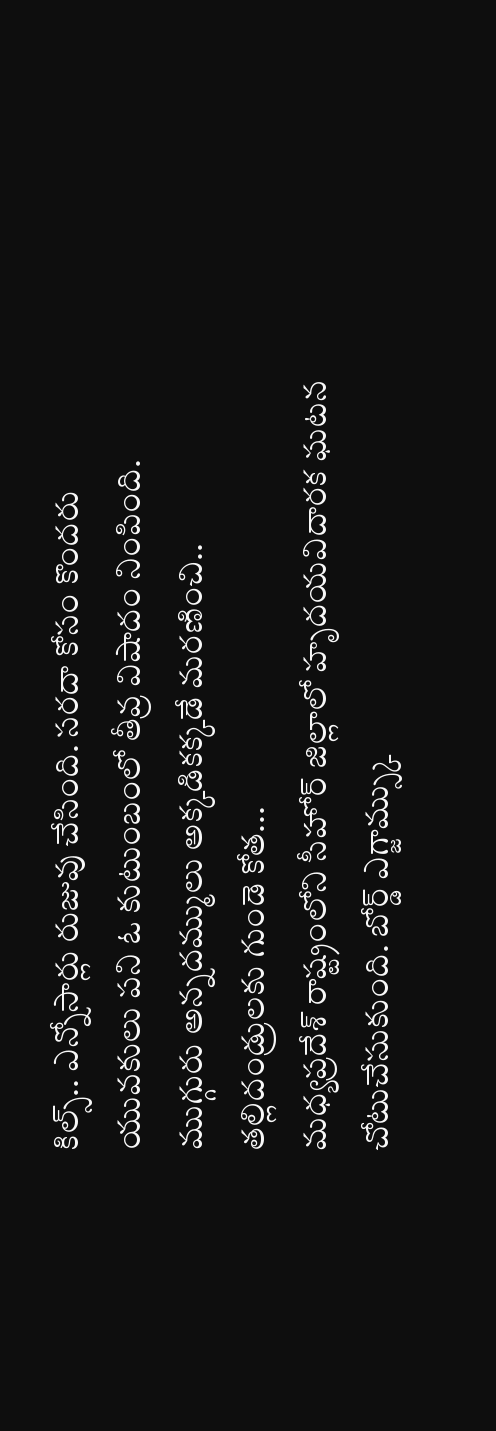కిల్స్.. ఎన్నోసార్లు రుజువు చేసింది. సరదా కోసం కొందరు యువకులు పని ఓ కుటుంబంలో తీవ్ర విషాదం నింపింది. ముగ్గురు అన్నదమ్ములు అక్కడికక్కడే మరణించి.. తల్లిదండ్రులకు గుండె కోత...
మధ్యప్రదేశ్ రాష్ట్రంలోని సీహోర్ జిల్లాలో హృదయవిదారక ఘటన చోటుచేసుకుంది. బోర్డ్ ఎగ్జామ్స్కు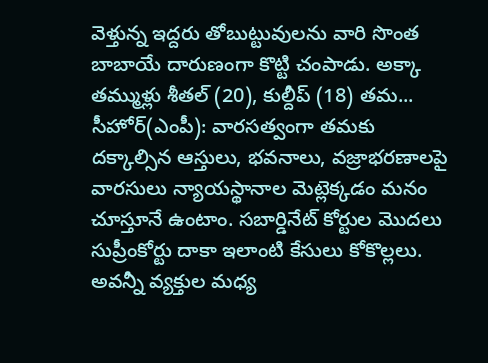వెళ్తున్న ఇద్దరు తోబుట్టువులను వారి సొంత బాబాయే దారుణంగా కొట్టి చంపాడు. అక్కా తమ్ముళ్లు శీతల్ (20), కుల్దీప్ (18) తమ...
సీహోర్(ఎంపీ): వారసత్వంగా తమకు దక్కాల్సిన ఆస్తులు, భవనాలు, వజ్రాభరణాలపై వారసులు న్యాయస్థానాల మెట్లెక్కడం మనం చూస్తూనే ఉంటాం. సబార్డినేట్ కోర్టుల మొదలు సుప్రీంకోర్టు దాకా ఇలాంటి కేసులు కోకొల్లలు. అవన్నీ వ్యక్తుల మధ్య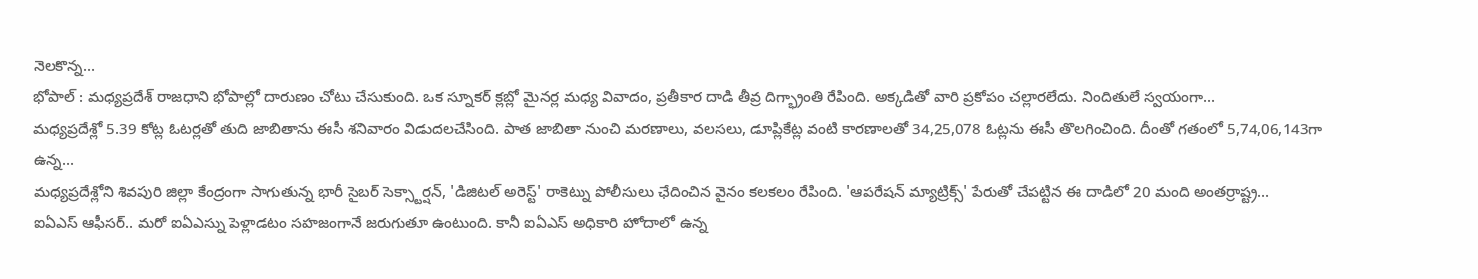నెలకొన్న...
భోపాల్ : మధ్యప్రదేశ్ రాజధాని భోపాల్లో దారుణం చోటు చేసుకుంది. ఒక స్నూకర్ క్లబ్లో మైనర్ల మధ్య వివాదం, ప్రతీకార దాడి తీవ్ర దిగ్భ్రాంతి రేపింది. అక్కడితో వారి ప్రకోపం చల్లారలేదు. నిందితులే స్వయంగా...
మధ్యప్రదేశ్లో 5.39 కోట్ల ఓటర్లతో తుది జాబితాను ఈసీ శనివారం విడుదలచేసింది. పాత జాబితా నుంచి మరణాలు, వలసలు, డూప్లికేట్ల వంటి కారణాలతో 34,25,078 ఓట్లను ఈసీ తొలగించింది. దీంతో గతంలో 5,74,06,143గా ఉన్న...
మధ్యప్రదేశ్లోని శివపురి జిల్లా కేంద్రంగా సాగుతున్న భారీ సైబర్ సెక్స్టార్షన్, 'డిజిటల్ అరెస్ట్' రాకెట్ను పోలీసులు ఛేదించిన వైనం కలకలం రేపింది. 'ఆపరేషన్ మ్యాట్రిక్స్' పేరుతో చేపట్టిన ఈ దాడిలో 20 మంది అంతర్రాష్ట్ర...
ఐఏఎస్ ఆఫీసర్.. మరో ఐఏఎస్ను పెళ్లాడటం సహజంగానే జరుగుతూ ఉంటుంది. కానీ ఐఏఎస్ అధికారి హోదాలో ఉన్న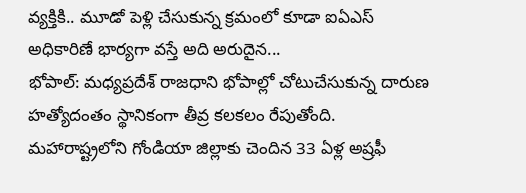వ్యక్తికి.. మూడో పెళ్లి చేసుకున్న క్రమంలో కూడా ఐఏఎస్ అధికారిణే భార్యగా వస్తే అది అరుదైన...
భోపాల్: మధ్యప్రదేశ్ రాజధాని భోపాల్లో చోటుచేసుకున్న దారుణ హత్యోదంతం స్థానికంగా తీవ్ర కలకలం రేపుతోంది. మహారాష్ట్రలోని గోండియా జిల్లాకు చెందిన 33 ఏళ్ల అష్రఫీ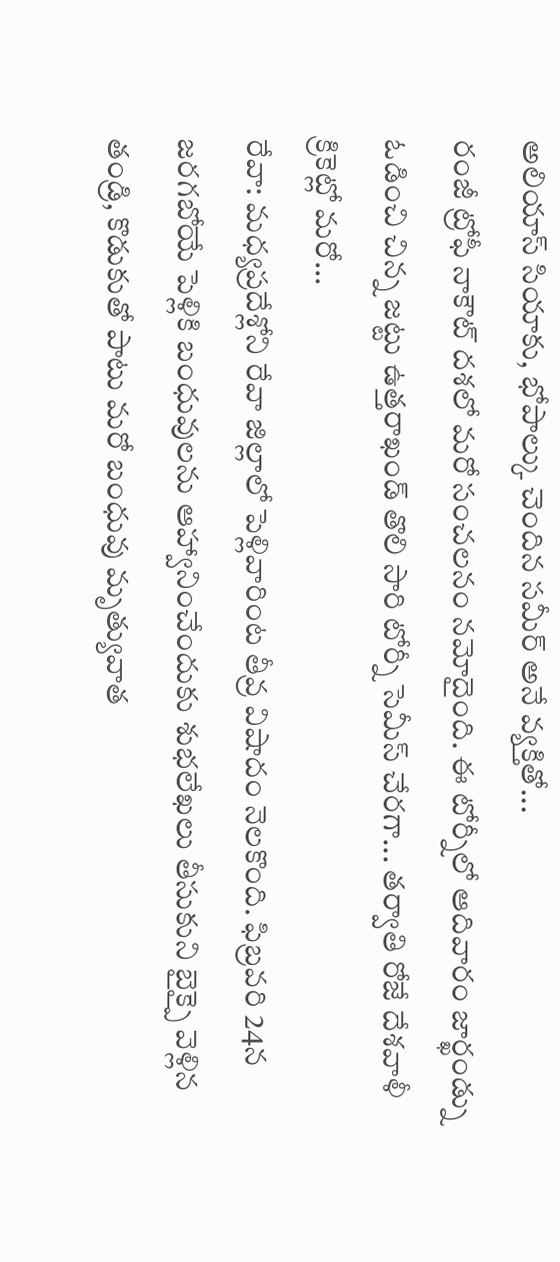అలియాస్ సియాకు, భోపాల్కు చెందిన సమీర్ అనే వ్యక్తితో...
రంజీ ట్రోఫీ నాకౌట్ దశలో మరో సంచలనం నమోదైంది. ఈ టోర్నీలో ఆదివారం జార్ఖండ్ను ఓడించి చిన్న జట్టు ఉత్తరాఖండ్ తొలి సారి టోర్నీ సెమీస్ చేరగా... తర్వాతి రోజే దేశవాళీ క్రికెట్లో మరో...
రేవా: మధ్యప్రదేశ్లోని రేవా జిల్లాలో పెళ్లివారింట తీవ్ర విషాదం నెలకొంది. ఫిబ్రవరి 24న జరగబోయే పెళ్లికి బంధువులను ఆహ్వానించేందుకు శుభలేఖలు తీసుకుని బైక్పై వెళ్లిన తండ్రి, కొడుకుతో పాటు మరో బంధువు మృత్యువాత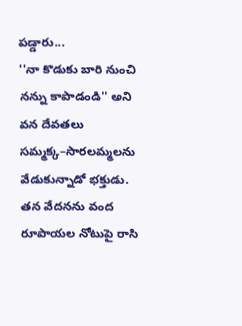పడ్డారు...
''నా కొడుకు బారి నుంచి నన్ను కాపాడండి'' అని వన దేవతలు సమ్మక్క–సారలమ్మలను వేడుకున్నాడో భక్తుడు. తన వేదనను వంద రూపాయల నోటుపై రాసి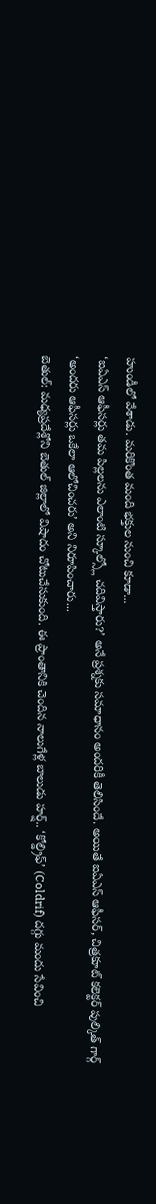హుండీలో వేశాడు. మరికొంత మంది భక్తుల నుంచి కూడా...
‘ఐఏఎస్ ఆఫీసర్లు తమ పిల్లలను ఎలాంటి స్కూల్స్లో చదివిస్తారు?’ అనే ప్రశ్నకు సమాధానం అందరికీ తెలిసిందే. అయితే ఐఏఎస్ ఆఫీసర్, చిత్రకూట్ కలెక్టర్ పుల్కిత్ గార్గ్ ‘అందరు ఆఫీసర్లు ఒకేలా ఆలోచించరు’ అని నిరూపించారు...
బెతుల్: మధ్యప్రదేశ్లోని బెతుల్ జిల్లాలో విషాదం చోటుచేసుకుంది. ఈ ప్రాంతానికి చెందిన నాలుగేళ్ల బాలుడు హర్ష్.. ‘కోల్డ్రిఫ్’ (Coldrif) దగ్గు మందు సేవించి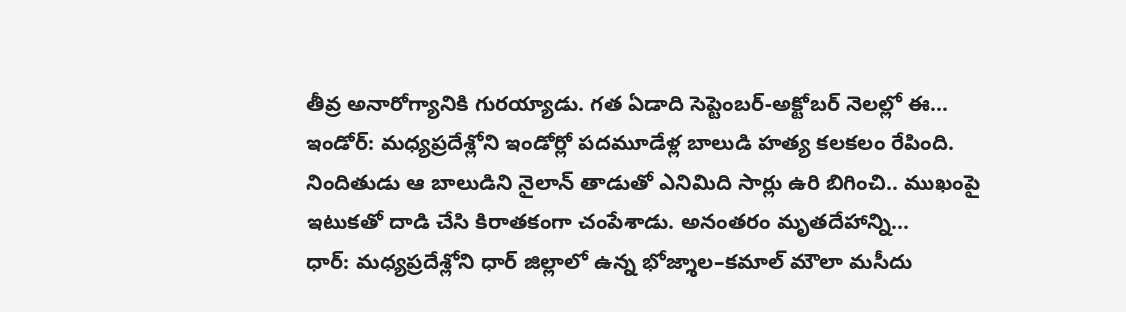తీవ్ర అనారోగ్యానికి గురయ్యాడు. గత ఏడాది సెప్టెంబర్-అక్టోబర్ నెలల్లో ఈ...
ఇండోర్: మధ్యప్రదేశ్లోని ఇండోర్లో పదమూడేళ్ల బాలుడి హత్య కలకలం రేపింది. నిందితుడు ఆ బాలుడిని నైలాన్ తాడుతో ఎనిమిది సార్లు ఉరి బిగించి.. ముఖంపై ఇటుకతో దాడి చేసి కిరాతకంగా చంపేశాడు. అనంతరం మృతదేహాన్ని...
ధార్: మధ్యప్రదేశ్లోని ధార్ జిల్లాలో ఉన్న భోజ్శాల–కమాల్ మౌలా మసీదు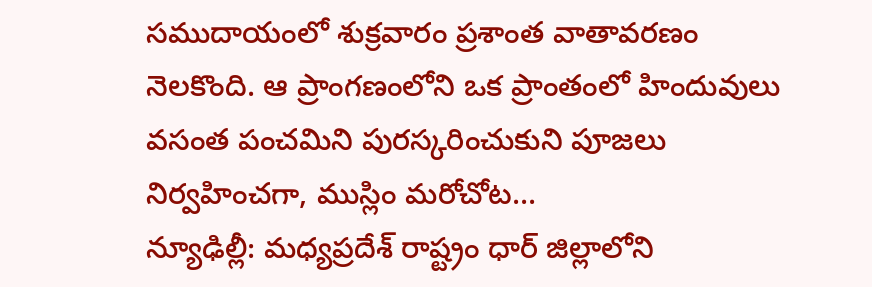సముదాయంలో శుక్రవారం ప్రశాంత వాతావరణం నెలకొంది. ఆ ప్రాంగణంలోని ఒక ప్రాంతంలో హిందువులు వసంత పంచమిని పురస్కరించుకుని పూజలు నిర్వహించగా, ముస్లిం మరోచోట...
న్యూఢిల్లీ: మధ్యప్రదేశ్ రాష్ట్రం ధార్ జిల్లాలోని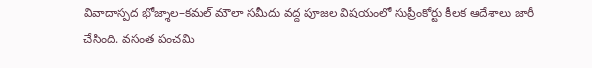వివాదాస్పద భోజ్శాల–కమల్ మౌలా సమీదు వద్ద పూజల విషయంలో సుప్రీంకోర్టు కీలక ఆదేశాలు జారీ చేసింది. వసంత పంచమి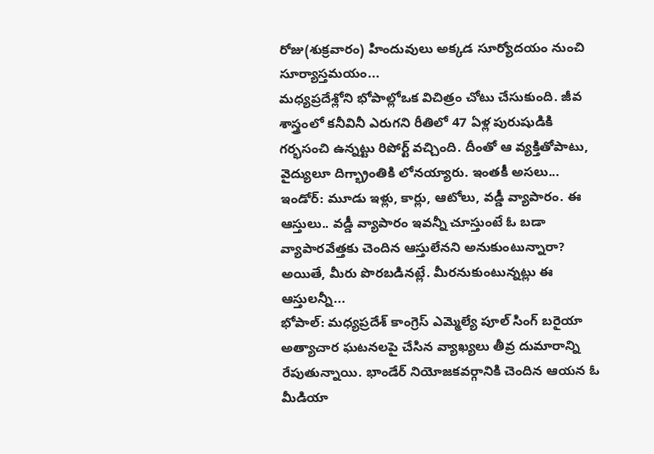రోజు(శుక్రవారం) హిందువులు అక్కడ సూర్యోదయం నుంచి సూర్యాస్తమయం...
మధ్యప్రదేశ్లోని భోపాల్లోఒక విచిత్రం చోటు చేసుకుంది. జీవ శాస్త్రంలో కనీవినీ ఎరుగని రీతిలో 47 ఏళ్ల పురుషుడికి గర్భసంచి ఉన్నట్టు రిపోర్ట్ వచ్చింది. దీంతో ఆ వ్యక్తితోపాటు, వైద్యులూ దిగ్భ్రాంతికి లోనయ్యారు. ఇంతకీ అసలు...
ఇండోర్: మూడు ఇళ్లు, కార్లు, ఆటోలు, వడ్డీ వ్యాపారం. ఈ ఆస్తులు.. వడ్డీ వ్యాపారం ఇవన్నీ చూస్తుంటే ఓ బడా వ్యాపారవేత్తకు చెందిన ఆస్తులేనని అనుకుంటున్నారా? అయితే, మీరు పొరబడినట్లే. మీరనుకుంటున్నట్లు ఈ ఆస్తులన్నీ...
భోపాల్: మధ్యప్రదేశ్ కాంగ్రెస్ ఎమ్మెల్యే పూల్ సింగ్ బరైయా అత్యాచార ఘటనలపై చేసిన వ్యాఖ్యలు తీవ్ర దుమారాన్ని రేపుతున్నాయి. భాండేర్ నియోజకవర్గానికి చెందిన ఆయన ఓ మీడియా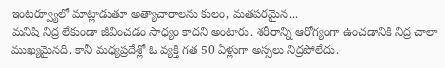ఇంటర్వ్యూలో మాట్లాడుతూ అత్యాచారాలను కులం, మతపరమైన...
మనిషి నిద్ర లేకుండా జీవించడం సాధ్యం కాదని అంటారు. శరీరాన్ని ఆరోగ్యంగా ఉంచడానికి నిద్ర చాలా ముఖ్యమైనది. కానీ మధ్యప్రదేశ్లో ఓ వ్యక్తి గత 50 ఏళ్లుగా అస్సలు నిద్రపోలేదు.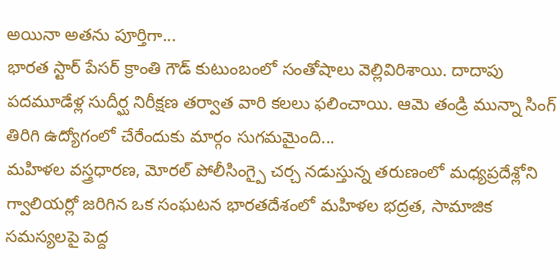అయినా అతను పూర్తిగా...
భారత స్టార్ పేసర్ క్రాంతి గౌడ్ కుటుంబంలో సంతోషాలు వెల్లివిరిశాయి. దాదాపు పదమూడేళ్ల సుదీర్ఘ నిరీక్షణ తర్వాత వారి కలలు ఫలించాయి. ఆమె తండ్రి మున్నా సింగ్ తిరిగి ఉద్యోగంలో చేరేందుకు మార్గం సుగమమైంది...
మహిళల వస్త్రధారణ, మోరల్ పోలీసింగ్పై చర్చ నడుస్తున్న తరుణంలో మధ్యప్రదేశ్లోని గ్వాలియర్లో జరిగిన ఒక సంఘటన భారతదేశంలో మహిళల భద్రత, సామాజిక సమస్యలపై పెద్ద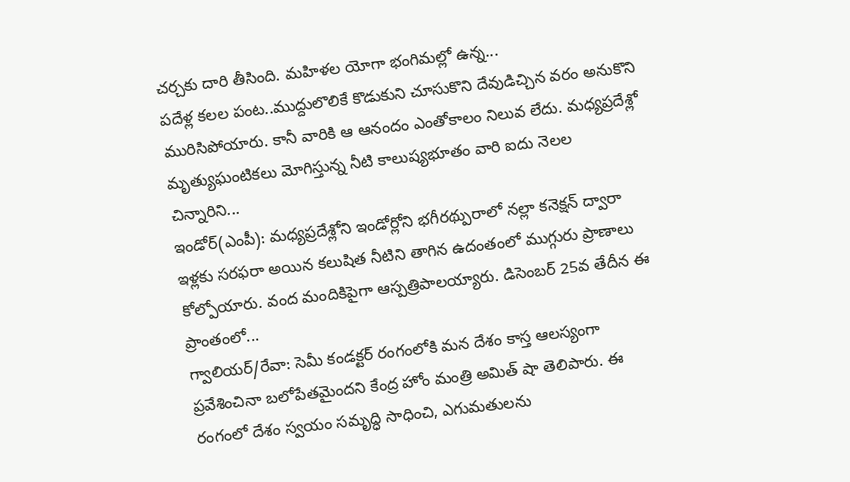చర్చకు దారి తీసింది. మహిళల యోగా భంగిమల్లో ఉన్న...
పదేళ్ల కలల పంట..ముద్దులొలికే కొడుకుని చూసుకొని దేవుడిచ్చిన వరం అనుకొని మురిసిపోయారు. కానీ వారికి ఆ ఆనందం ఎంతోకాలం నిలువ లేదు. మధ్యప్రదేశ్లో మృత్యుఘంటికలు మోగిస్తున్న నీటి కాలుష్యభూతం వారి ఐదు నెలల చిన్నారిని...
ఇండోర్(ఎంపీ): మధ్యప్రదేశ్లోని ఇండోర్లోని భగీరథ్పురాలో నల్లా కనెక్షన్ ద్వారా ఇళ్లకు సరఫరా అయిన కలుషిత నీటిని తాగిన ఉదంతంలో ముగ్గురు ప్రాణాలు కోల్పోయారు. వంద మందికిపైగా ఆస్పత్రిపాలయ్యారు. డిసెంబర్ 25వ తేదీన ఈ ప్రాంతంలో...
గ్వాలియర్/రేవా: సెమీ కండక్టర్ రంగంలోకి మన దేశం కాస్త ఆలస్యంగా ప్రవేశించినా బలోపేతమైందని కేంద్ర హోం మంత్రి అమిత్ షా తెలిపారు. ఈ రంగంలో దేశం స్వయం సమృద్ధి సాధించి, ఎగుమతులను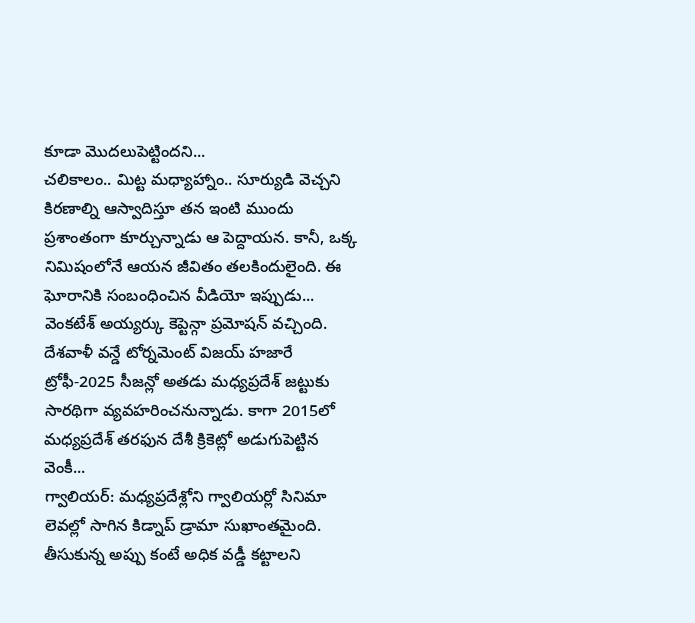కూడా మొదలుపెట్టిందని...
చలికాలం.. మిట్ట మధ్యాహ్నాం.. సూర్యుడి వెచ్చని కిరణాల్ని ఆస్వాదిస్తూ తన ఇంటి ముందు ప్రశాంతంగా కూర్చున్నాడు ఆ పెద్దాయన. కానీ, ఒక్క నిమిషంలోనే ఆయన జీవితం తలకిందులైంది. ఈ ఘోరానికి సంబంధించిన వీడియో ఇప్పుడు...
వెంకటేశ్ అయ్యర్కు కెప్టెన్గా ప్రమోషన్ వచ్చింది. దేశవాళీ వన్డే టోర్నమెంట్ విజయ్ హజారే ట్రోఫీ-2025 సీజన్లో అతడు మధ్యప్రదేశ్ జట్టుకు సారథిగా వ్యవహరించనున్నాడు. కాగా 2015లో మధ్యప్రదేశ్ తరఫున దేశీ క్రికెట్లో అడుగుపెట్టిన వెంకీ...
గ్వాలియర్: మధ్యప్రదేశ్లోని గ్వాలియర్లో సినిమా లెవల్లో సాగిన కిడ్నాప్ డ్రామా సుఖాంతమైంది. తీసుకున్న అప్పు కంటే అధిక వడ్డీ కట్టాలని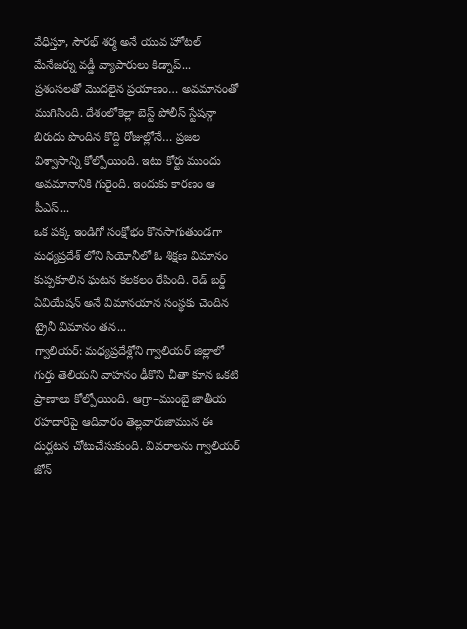వేధిస్తూ, సౌరభ్ శర్మ అనే యువ హోటల్ మేనేజర్ను వడ్డీ వ్యాపారులు కిడ్నాప్...
ప్రశంసలతో మొదలైన ప్రయాణం… అవమానంతో ముగిసింది. దేశంలోకెల్లా బెస్ట్ పోలీస్ స్టేషన్గా బిరుదు పొందిన కొద్ది రోజుల్లోనే… ప్రజల విశ్వాసాన్ని కోల్పోయింది. ఇటు కోర్టు ముందు అవమానానికి గురైంది. ఇందుకు కారణం ఆ పీఎస్...
ఒక పక్క ఇండిగో సంక్షోభం కొనసాగుతుండగా మధ్యప్రదేశ్ లోని సియోనీలో ఓ శిక్షణ విమానం కుప్పకూలిన ఘటన కలకలం రేపింది. రెడ్ బర్డ్ ఏవియేషన్ అనే విమానయాన సంస్థకు చెందిన ట్రైనీ విమానం తన...
గ్వాలియర్: మధ్యప్రదేశ్లోని గ్వాలియర్ జిల్లాలో గుర్తు తెలియని వాహనం ఢీకొని చీతా కూన ఒకటి ప్రాణాలు కోల్పోయింది. ఆగ్రా–ముంబై జాతీయ రహదారిపై ఆదివారం తెల్లవారుజామున ఈ దుర్ఘటన చోటుచేసుకుంది. వివరాలను గ్వాలియర్ జోన్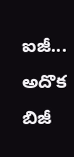ఐజీ...
అదొక బిజీ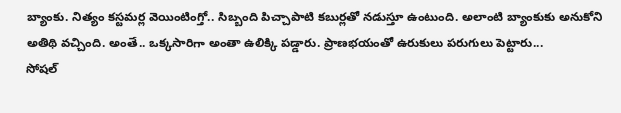బ్యాంకు. నిత్యం కస్టమర్ల వెయింటింగ్తో.. సిబ్బంది పిచ్చాపాటి కబుర్లతో నడుస్తూ ఉంటుంది. అలాంటి బ్యాంకుకు అనుకోని అతిథి వచ్చింది. అంతే.. ఒక్కసారిగా అంతా ఉలిక్కి పడ్డారు. ప్రాణభయంతో ఉరుకులు పరుగులు పెట్టారు...
సోషల్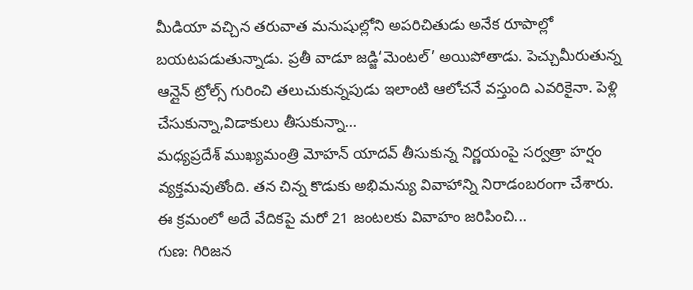మీడియా వచ్చిన తరువాత మనుషుల్లోని అపరిచితుడు అనేక రూపాల్లో బయటపడుతున్నాడు. ప్రతీ వాడూ జడ్జి‘మెంటల్’ అయిపోతాడు. పెచ్చుమీరుతున్న ఆన్లైన్ ట్రోల్స్ గురించి తలుచుకున్నపుడు ఇలాంటి ఆలోచనే వస్తుంది ఎవరికైనా. పెళ్లి చేసుకున్నా,విడాకులు తీసుకున్నా...
మధ్యప్రదేశ్ ముఖ్యమంత్రి మోహన్ యాదవ్ తీసుకున్న నిర్ణయంపై సర్వత్రా హర్షం వ్యక్తమవుతోంది. తన చిన్న కొడుకు అభిమన్యు వివాహాన్ని నిరాడంబరంగా చేశారు. ఈ క్రమంలో అదే వేదికపై మరో 21 జంటలకు వివాహం జరిపించి...
గుణ: గిరిజన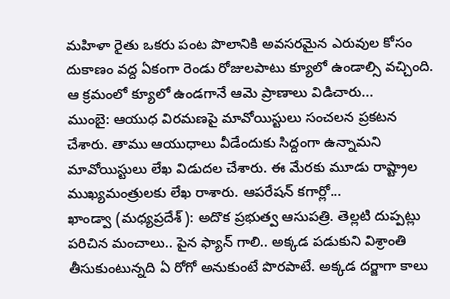మహిళా రైతు ఒకరు పంట పొలానికి అవసరమైన ఎరువుల కోసం దుకాణం వద్ద ఏకంగా రెండు రోజులపాటు క్యూలో ఉండాల్సి వచ్చింది. ఆ క్రమంలో క్యూలో ఉండగానే ఆమె ప్రాణాలు విడిచారు...
ముంబై: ఆయుధ విరమణపై మావోయిస్టులు సంచలన ప్రకటన చేశారు. తాము ఆయుధాలు వీడేందుకు సిద్దంగా ఉన్నామని మావోయిస్టులు లేఖ విడుదల చేశారు. ఈ మేరకు మూడు రాష్ట్రాల ముఖ్యమంత్రులకు లేఖ రాశారు. ఆపరేషన్ కగార్లో...
ఖాండ్వా (మధ్యప్రదేశ్): అదొక ప్రభుత్వ ఆసుపత్రి. తెల్లటి దుప్పట్లు పరిచిన మంచాలు.. పైన ఫ్యాన్ గాలి.. అక్కడ పడుకుని విశ్రాంతి తీసుకుంటున్నది ఏ రోగో అనుకుంటే పొరపాటే. అక్కడ దర్జాగా కాలు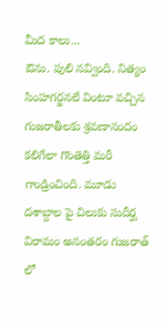మీద కాలు...
ఔను. పులి నవ్వింది. నిత్యం సింహగర్జనలే వింటూ వచ్చిన గుజరాతీలకు శ్రవణానందం కలిగేలా గొంతెత్తి మరీ గాండ్రించింది. మూడు దశాబ్దాల పై చిలుకు సుదీర్ఘ విరామం అనంతరం గుజరాత్ లో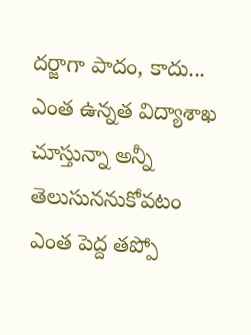దర్జాగా పాదం, కాదు...
ఎంత ఉన్నత విద్యాశాఖ చూస్తున్నా అన్నీ తెలుసుననుకోవటం ఎంత పెద్ద తప్పో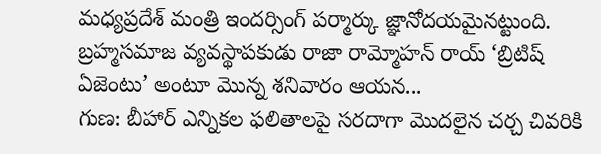మధ్యప్రదేశ్ మంత్రి ఇందర్సింగ్ పర్మార్కు జ్ఞానోదయమైనట్టుంది. బ్రహ్మసమాజ వ్యవస్థాపకుడు రాజా రామ్మోహన్ రాయ్ ‘బ్రిటిష్ ఏజెంటు’ అంటూ మొన్న శనివారం ఆయన...
గుణ: బీహార్ ఎన్నికల ఫలితాలపై సరదాగా మొదలైన చర్చ చివరికి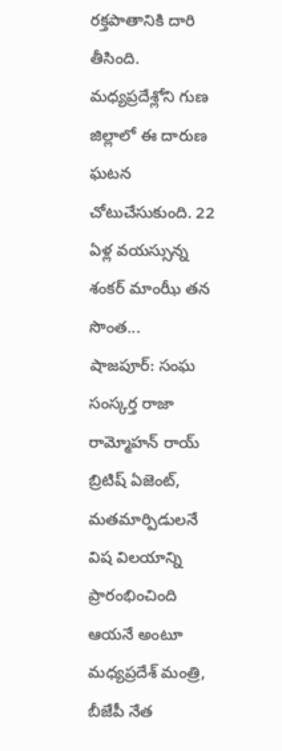రక్తపాతానికి దారి తీసింది. మధ్యప్రదేశ్లోని గుణ జిల్లాలో ఈ దారుణ ఘటన చోటుచేసుకుంది. 22 ఏళ్ల వయస్సున్న శంకర్ మాంఝీ తన సొంత...
షాజపూర్: సంఘ సంస్కర్త రాజా రామ్మోహన్ రాయ్ బ్రిటిష్ ఏజెంట్, మతమార్పిడులనే విష విలయాన్ని ప్రారంభించింది ఆయనే అంటూ మధ్యప్రదేశ్ మంత్రి, బీజేపీ నేత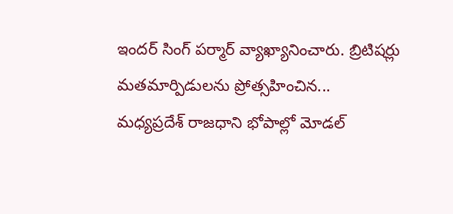ఇందర్ సింగ్ పర్మార్ వ్యాఖ్యానించారు. బ్రిటిషర్లు మతమార్పిడులను ప్రోత్సహించిన...
మధ్యప్రదేశ్ రాజధాని భోపాల్లో మోడల్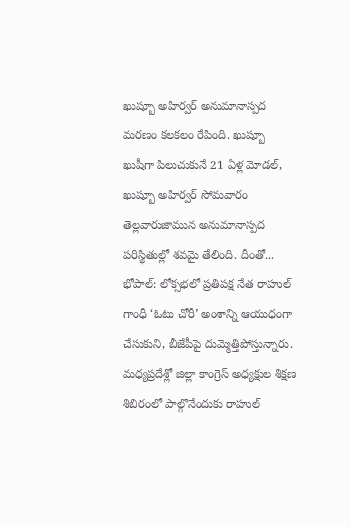ఖుష్బూ అహిర్వర్ అనుమానాస్పద మరణం కలకలం రేపింది. ఖుష్బూ ఖుషీగా పిలుచుకునే 21 ఏళ్ల మోడల్, ఖుష్బూ అహిర్వర్ సోమవారం తెల్లవారుజామున అనుమానాస్పద పరిస్థితుల్లో శవమై తేలింది. దీంతో...
భోపాల్: లోక్సభలో ప్రతిపక్ష నేత రాహుల్ గాంధీ ‘ఓటు చోరీ’ అంశాన్ని ఆయుధంగా చేసుకుని, బీజేపీపై దుమ్మెత్తిపోస్తున్నారు. మధ్యప్రదేశ్లో జిల్లా కాంగ్రెస్ అధ్యక్షుల శిక్షణ శిబిరంలో పాల్గొనేందుకు రాహుల్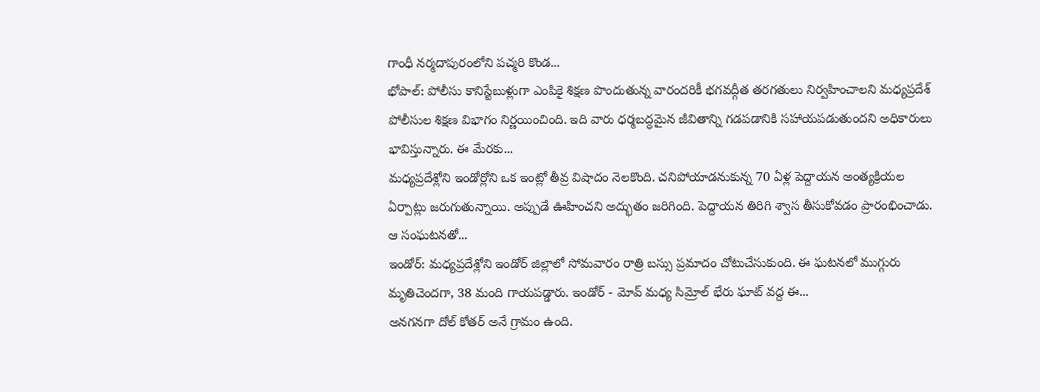గాంధీ నర్మదాపురంలోని పచ్మరి కొండ...
భోపాల్: పోలీసు కానిస్టేబుళ్లుగా ఎంపికై శిక్షణ పొందుతున్న వారందరికీ భగవద్గీత తరగతులు నిర్వహించాలని మధ్యప్రదేశ్ పోలీసుల శిక్షణ విభాగం నిర్ణయించింది. ఇది వారు ధర్మబద్ధమైన జీవితాన్ని గడపడానికి సహాయపడుతుందని అధికారులు భావిస్తున్నారు. ఈ మేరకు...
మధ్యప్రదేశ్లోని ఇండోర్లోని ఒక ఇంట్లో తీవ్ర విషాదం నెలకొంది. చనిపోయాడనుకున్న 70 ఏళ్ల పెద్దాయన అంత్యక్రియల ఏర్పాట్లు జరుగుతున్నాయి. అప్పుడే ఊహించని అద్భుతం జరిగింది. పెద్దాయన తిరిగి శ్వాస తీసుకోవడం ప్రారంభించాడు. ఆ సంఘటనతో...
ఇండోర్: మధ్యప్రదేశ్లోని ఇండోర్ జిల్లాలో సోమవారం రాత్రి బస్సు ప్రమాదం చోటుచేసుకుంది. ఈ ఘటనలో ముగ్గురు మృతిచెందగా, 38 మంది గాయపడ్డారు. ఇండోర్ - మోవ్ మధ్య సిమ్రోల్ భేరు ఘాట్ వద్ద ఈ...
అనగనగా దోల్ కోతర్ అనే గ్రామం ఉంది.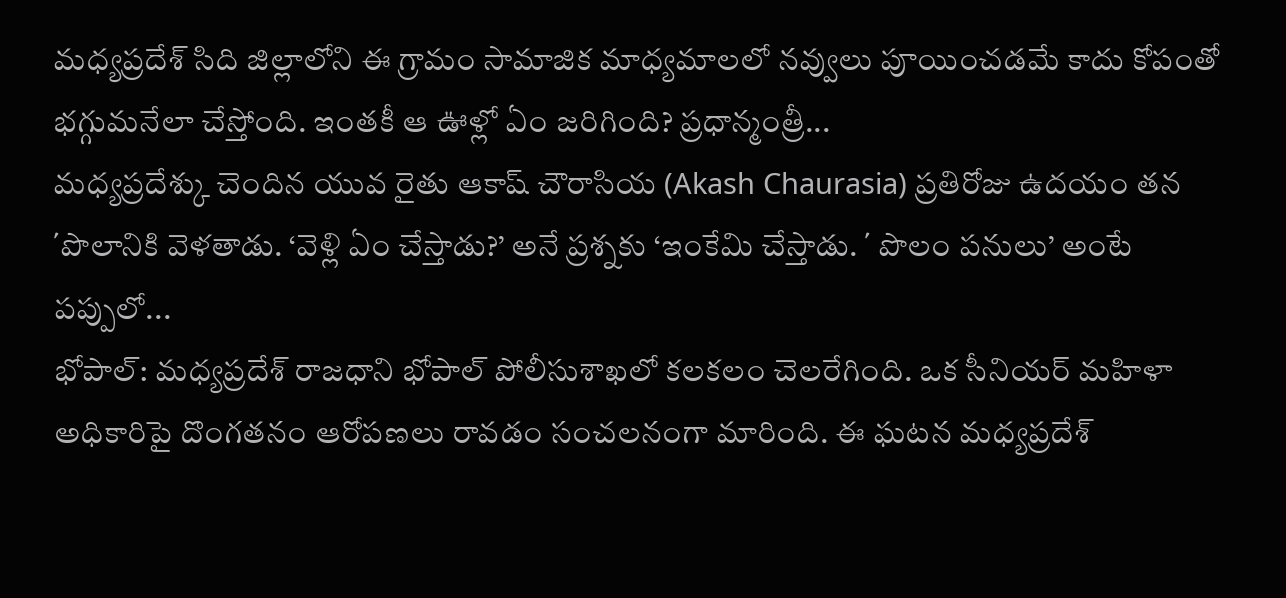మధ్యప్రదేశ్ సిది జిల్లాలోని ఈ గ్రామం సామాజిక మాధ్యమాలలో నవ్వులు పూయించడమే కాదు కోపంతో భగ్గుమనేలా చేస్తోంది. ఇంతకీ ఆ ఊళ్లో ఏం జరిగింది? ప్రధాన్మంత్రీ...
మధ్యప్రదేశ్కు చెందిన యువ రైతు ఆకాష్ చౌరాసియ (Akash Chaurasia) ప్రతిరోజు ఉదయం తన ΄పొలానికి వెళతాడు. ‘వెళ్లి ఏం చేస్తాడు?’ అనే ప్రశ్నకు ‘ఇంకేమి చేస్తాడు. ΄ పొలం పనులు’ అంటే పప్పులో...
భోపాల్: మధ్యప్రదేశ్ రాజధాని భోపాల్ పోలీసుశాఖలో కలకలం చెలరేగింది. ఒక సీనియర్ మహిళా అధికారిపై దొంగతనం ఆరోపణలు రావడం సంచలనంగా మారింది. ఈ ఘటన మధ్యప్రదేశ్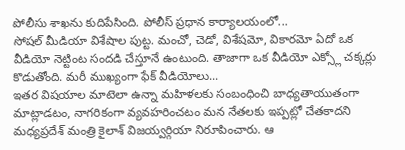పోలీసు శాఖను కుదిపేసింది. పోలీస్ ప్రధాన కార్యాలయంలో...
సోషల్ మీడియా విశేషాల పుట్ట. మంచో, చెడో, విశేషమో, వికారమో ఏదో ఒక వీడియో నెట్టింట సందడి చేస్తూనే ఉంటుంది. తాజాగా ఒక వీడియో ఎక్స్లో చక్కర్లు కొడుతోంది. మరీ ముఖ్యంగా ఫేక్ వీడియోలు...
ఇతర విషయాల మాటెలా ఉన్నా మహిళలకు సంబంధించి బాధ్యతాయుతంగా మాట్లాడటం, నాగరికంగా వ్యవహరించటం మన నేతలకు ఇప్పట్లో చేతకాదని మధ్యప్రదేశ్ మంత్రి కైలాశ్ విజయ్వర్గియా నిరూపించారు. ఆ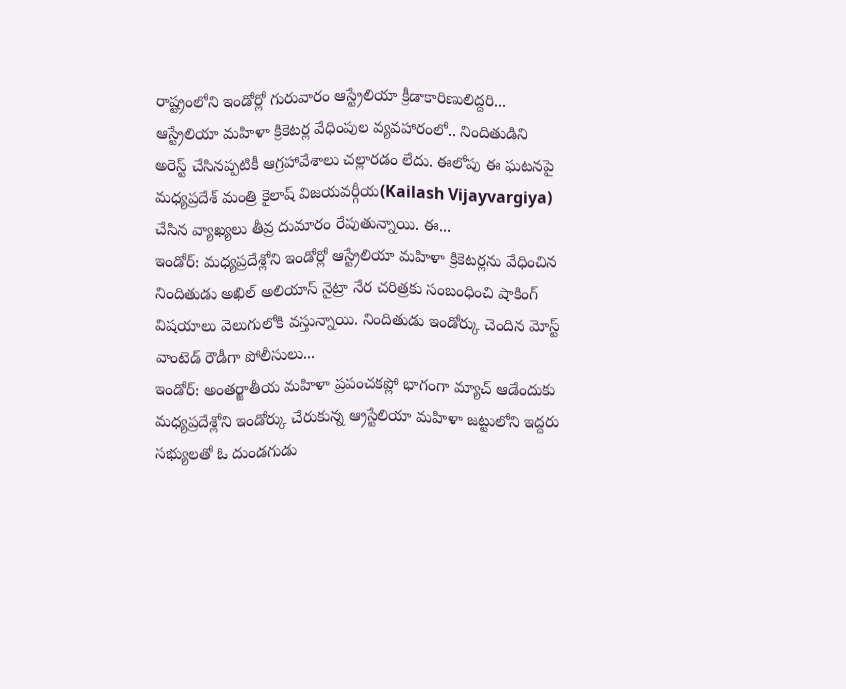రాష్ట్రంలోని ఇండోర్లో గురువారం ఆస్ట్రేలియా క్రీడాకారిణులిద్దరి...
ఆస్ట్రేలియా మహిళా క్రికెటర్ల వేధింపుల వ్యవహారంలో.. నిందితుడిని అరెస్ట్ చేసినప్పటికీ ఆగ్రహావేశాలు చల్లారడం లేదు. ఈలోపు ఈ ఘటనపై మధ్యప్రదేశ్ మంత్రి కైలాష్ విజయవర్గీయ(Kailash Vijayvargiya) చేసిన వ్యాఖ్యలు తీవ్ర దుమారం రేపుతున్నాయి. ఈ...
ఇండోర్: మధ్యప్రదేశ్లోని ఇండోర్లో ఆస్ట్రేలియా మహిళా క్రికెటర్లను వేధించిన నిందితుడు అఖిల్ అలియాస్ నైట్రా నేర చరిత్రకు సంబంధించి షాకింగ్ విషయాలు వెలుగులోకి వస్తున్నాయి. నిందితుడు ఇండోర్కు చెందిన మోస్ట్ వాంటెడ్ రౌడీగా పోలీసులు...
ఇండోర్: అంతర్జాతీయ మహిళా ప్రపంచకప్లో భాగంగా మ్యాచ్ ఆడేందుకు మధ్యప్రదేశ్లోని ఇండోర్కు చేరుకున్న ఆ్రస్టేలియా మహిళా జట్టులోని ఇద్దరు సభ్యులతో ఓ దుండగుడు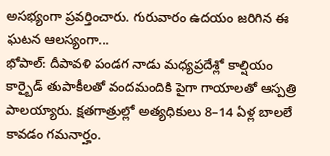అసభ్యంగా ప్రవర్తించారు. గురువారం ఉదయం జరిగిన ఈ ఘటన ఆలస్యంగా...
భోపాల్: దీపావళి పండగ నాడు మధ్యప్రదేశ్లో కాల్షియం కార్బైడ్ తుపాకీలతో వందమందికి పైగా గాయాలతో ఆస్పత్రి పాలయ్యారు. క్షతగాత్రుల్లో అత్యధికులు 8–14 ఏళ్ల బాలలే కావడం గమనార్హం.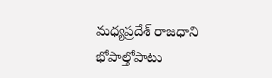మధ్యప్రదేశ్ రాజధాని భోపాల్తోపాటు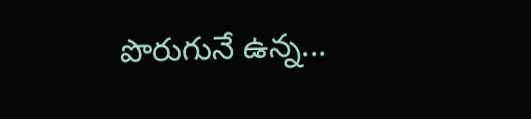పొరుగునే ఉన్న...